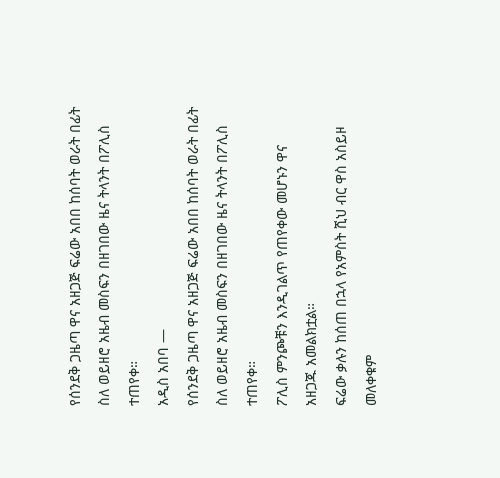የሰንደቅ ጋዜጣ ዋና አዘጋጅ ፍሬው አበበ ከሰባት ወራት በፊት ስለ ወይዘሮ አዜብ መስፍን በዘገበው ዜና ትላንት በፖሊስ ተጠየቀ።
አዲስ አበባ —
የሰንደቅ ጋዜጣ ዋና አዘጋጅ ፍሬው አበበ ከሰባት ወራት በፊት ስለ ወይዘሮ አዜብ መስፍን በዘገበው ዜና ትላንት በፖሊስ ተጠየቀ።
ፖሊስ ምንጮቹን እንዲገልጥ የጠየቀው መሆኑን ዋና አዘጋጁ አመልክቷል።
ፍሬው ቃሉን ከሰጠ በኋላ የአምስት ሺህ ብር ዋስ አስይዞ መለቀቁም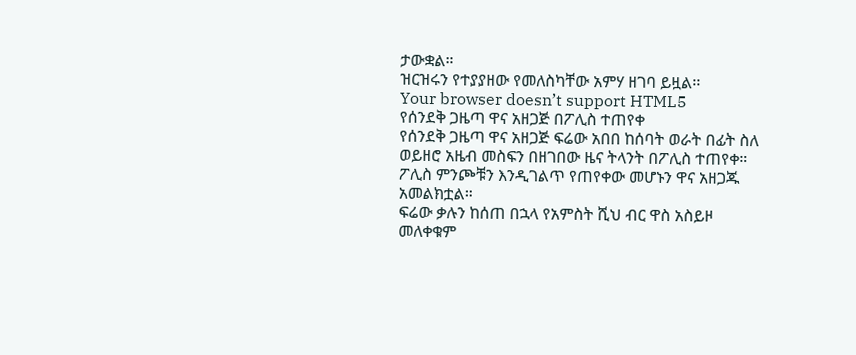ታውቋል።
ዝርዝሩን የተያያዘው የመለስካቸው አምሃ ዘገባ ይዟል፡፡
Your browser doesn’t support HTML5
የሰንደቅ ጋዜጣ ዋና አዘጋጅ በፖሊስ ተጠየቀ
የሰንደቅ ጋዜጣ ዋና አዘጋጅ ፍሬው አበበ ከሰባት ወራት በፊት ስለ ወይዘሮ አዜብ መስፍን በዘገበው ዜና ትላንት በፖሊስ ተጠየቀ።
ፖሊስ ምንጮቹን እንዲገልጥ የጠየቀው መሆኑን ዋና አዘጋጁ አመልክቷል።
ፍሬው ቃሉን ከሰጠ በኋላ የአምስት ሺህ ብር ዋስ አስይዞ መለቀቁም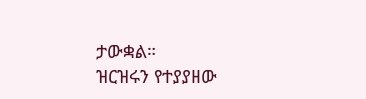ታውቋል።
ዝርዝሩን የተያያዘው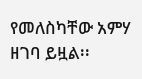የመለስካቸው አምሃ ዘገባ ይዟል፡፡